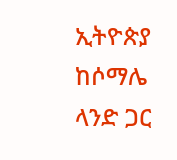ኢትዮጵያ ከሶማሌ ላንድ ጋር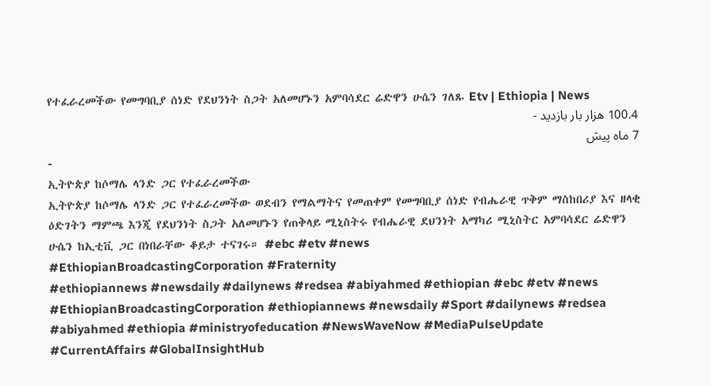የተፈራረመችው የመግባቢያ ሰነድ የደህንነት ስጋት አለመሆኑን አምባሳደር ሬድዋን ሁሴን ገለጹ Etv | Ethiopia | News
100.4 هزار بار بازدید -
7 ماه پیش
-
ኢትዮጵያ ከሶማሌ ላንድ ጋር የተፈራረመችው
ኢትዮጵያ ከሶማሌ ላንድ ጋር የተፈራረመችው ወደብን የማልማትና የመጠቀም የመግባቢያ ሰነድ የብሔራዊ ጥቅም ማስከበሪያ እና ዘላቂ ዕድገትን ማምጫ እንጂ የደህንነት ስጋት አለመሆኑን የጠቅላይ ሚኒስትሩ የብሔራዊ ደህንነት አማካሪ ሚኒስትር አምባሳደር ሬድዋን ሁሴን ከኢቲቪ ጋር በነበራቸው ቆይታ ተናገሩ። #ebc #etv #news
#EthiopianBroadcastingCorporation #Fraternity
#ethiopiannews #newsdaily #dailynews #redsea #abiyahmed #ethiopian #ebc #etv #news #EthiopianBroadcastingCorporation #ethiopiannews #newsdaily #Sport #dailynews #redsea #abiyahmed #ethiopia #ministryofeducation #NewsWaveNow #MediaPulseUpdate #CurrentAffairs #GlobalInsightHub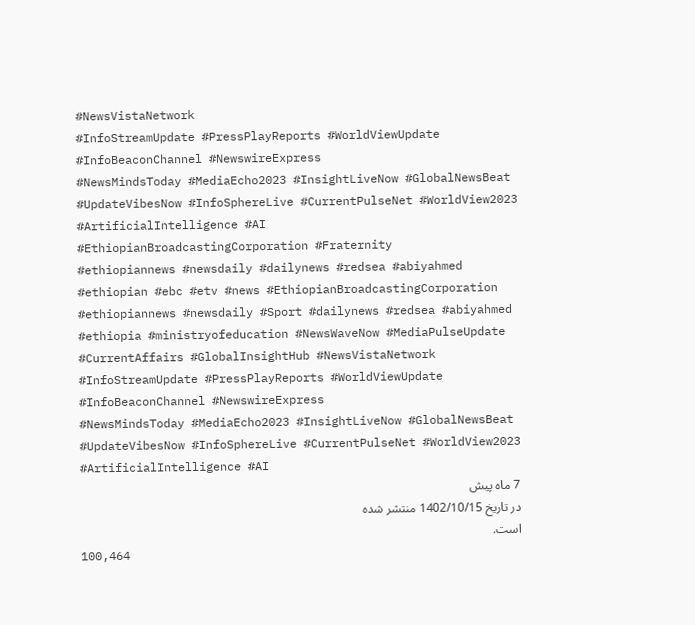#NewsVistaNetwork
#InfoStreamUpdate #PressPlayReports #WorldViewUpdate #InfoBeaconChannel #NewswireExpress
#NewsMindsToday #MediaEcho2023 #InsightLiveNow #GlobalNewsBeat #UpdateVibesNow #InfoSphereLive #CurrentPulseNet #WorldView2023 #ArtificialIntelligence #AI
#EthiopianBroadcastingCorporation #Fraternity
#ethiopiannews #newsdaily #dailynews #redsea #abiyahmed #ethiopian #ebc #etv #news #EthiopianBroadcastingCorporation #ethiopiannews #newsdaily #Sport #dailynews #redsea #abiyahmed #ethiopia #ministryofeducation #NewsWaveNow #MediaPulseUpdate #CurrentAffairs #GlobalInsightHub #NewsVistaNetwork
#InfoStreamUpdate #PressPlayReports #WorldViewUpdate #InfoBeaconChannel #NewswireExpress
#NewsMindsToday #MediaEcho2023 #InsightLiveNow #GlobalNewsBeat #UpdateVibesNow #InfoSphereLive #CurrentPulseNet #WorldView2023 #ArtificialIntelligence #AI
7 ماه پیش
در تاریخ 1402/10/15 منتشر شده
است.
100,464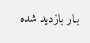بـار بازدید شده